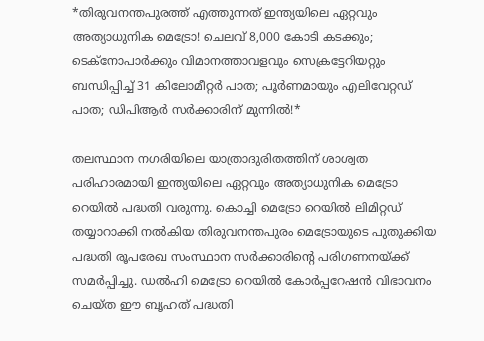*തിരുവനന്തപുരത്ത് എത്തുന്നത് ഇന്ത്യയിലെ ഏറ്റവും അത്യാധുനിക മെട്രോ! ചെലവ് 8,000 കോടി കടക്കും; ടെക്‌നോപാര്‍ക്കും വിമാനത്താവളവും സെക്രട്ടേറിയറ്റും ബന്ധിപ്പിച്ച് 31 കിലോമീറ്റര്‍ പാത; പൂര്‍ണമായും എലിവേറ്റഡ് പാത; ഡിപിആര്‍ സര്‍ക്കാരിന് മുന്നില്‍!*

തലസ്ഥാന നഗരിയിലെ യാത്രാദുരിതത്തിന് ശാശ്വത പരിഹാരമായി ഇന്ത്യയിലെ ഏറ്റവും അത്യാധുനിക മെട്രോ റെയില്‍ പദ്ധതി വരുന്നു. കൊച്ചി മെട്രോ റെയില്‍ ലിമിറ്റഡ് തയ്യാറാക്കി നല്‍കിയ തിരുവനന്തപുരം മെട്രോയുടെ പുതുക്കിയ പദ്ധതി രൂപരേഖ സംസ്ഥാന സര്‍ക്കാരിന്റെ പരിഗണനയ്ക്ക് സമര്‍പ്പിച്ചു. ഡല്‍ഹി മെട്രോ റെയില്‍ കോര്‍പ്പറേഷന്‍ വിഭാവനം ചെയ്ത ഈ ബൃഹത് പദ്ധതി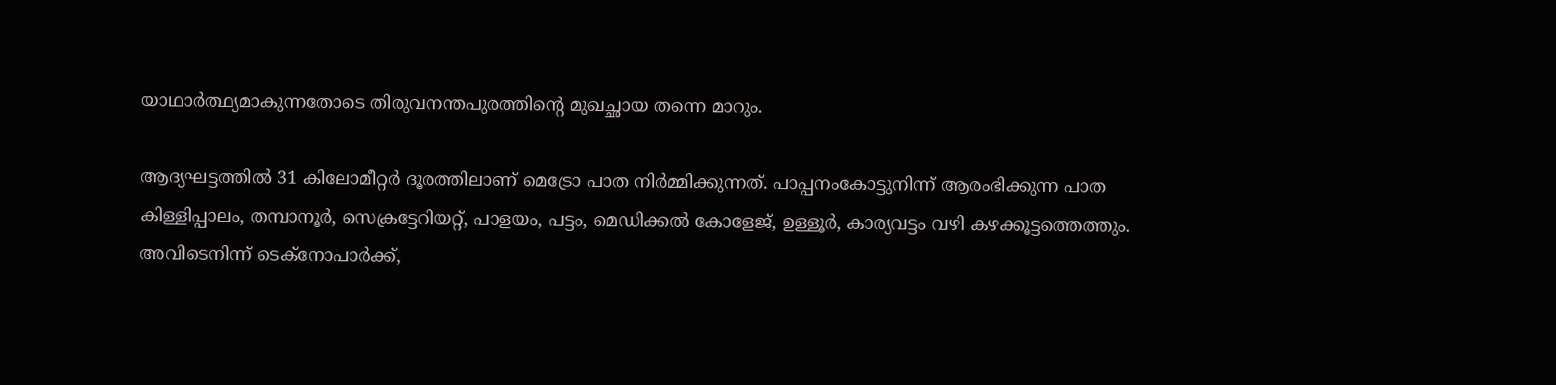യാഥാര്‍ത്ഥ്യമാകുന്നതോടെ തിരുവനന്തപുരത്തിന്റെ മുഖച്ഛായ തന്നെ മാറും.

ആദ്യഘട്ടത്തില്‍ 31 കിലോമീറ്റര്‍ ദൂരത്തിലാണ് മെട്രോ പാത നിര്‍മ്മിക്കുന്നത്. പാപ്പനംകോട്ടുനിന്ന് ആരംഭിക്കുന്ന പാത കിള്ളിപ്പാലം, തമ്പാനൂര്‍, സെക്രട്ടേറിയറ്റ്, പാളയം, പട്ടം, മെഡിക്കല്‍ കോളേജ്, ഉള്ളൂര്‍, കാര്യവട്ടം വഴി കഴക്കൂട്ടത്തെത്തും. അവിടെനിന്ന് ടെക്‌നോപാര്‍ക്ക്,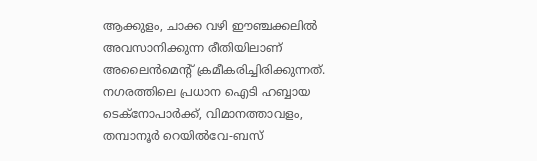ആക്കുളം, ചാക്ക വഴി ഈഞ്ചക്കലില്‍ അവസാനിക്കുന്ന രീതിയിലാണ് അലൈന്‍മെന്റ് ക്രമീകരിച്ചിരിക്കുന്നത്. നഗരത്തിലെ പ്രധാന ഐടി ഹബ്ബായ ടെക്‌നോപാര്‍ക്ക്, വിമാനത്താവളം, തമ്പാനൂര്‍ റെയില്‍വേ-ബസ്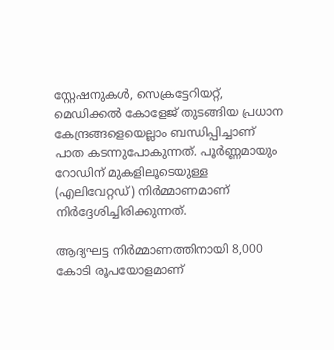സ്റ്റേഷനുകള്‍, സെക്രട്ടേറിയറ്റ്, മെഡിക്കല്‍ കോളേജ് തുടങ്ങിയ പ്രധാന കേന്ദ്രങ്ങളെയെല്ലാം ബന്ധിപ്പിച്ചാണ് പാത കടന്നുപോകുന്നത്. പൂര്‍ണ്ണമായും റോഡിന് മുകളിലൂടെയുള്ള (എലിവേറ്റഡ്) നിര്‍മ്മാണമാണ് നിര്‍ദ്ദേശിച്ചിരിക്കുന്നത്.

ആദ്യഘട്ട നിര്‍മ്മാണത്തിനായി 8,000 കോടി രൂപയോളമാണ്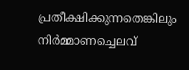പ്രതീക്ഷിക്കുന്നതെങ്കിലും നിര്‍മ്മാണച്ചെലവ്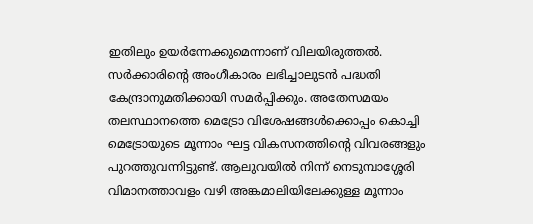ഇതിലും ഉയര്‍ന്നേക്കുമെന്നാണ് വിലയിരുത്തല്‍. സര്‍ക്കാരിന്റെ അംഗീകാരം ലഭിച്ചാലുടന്‍ പദ്ധതി കേന്ദ്രാനുമതിക്കായി സമര്‍പ്പിക്കും. അതേസമയം തലസ്ഥാനത്തെ മെട്രോ വിശേഷങ്ങള്‍ക്കൊപ്പം കൊച്ചി മെട്രോയുടെ മൂന്നാം ഘട്ട വികസനത്തിന്റെ വിവരങ്ങളും പുറത്തുവന്നിട്ടുണ്ട്. ആലുവയില്‍ നിന്ന് നെടുമ്പാശ്ശേരി വിമാനത്താവളം വഴി അങ്കമാലിയിലേക്കുള്ള മൂന്നാം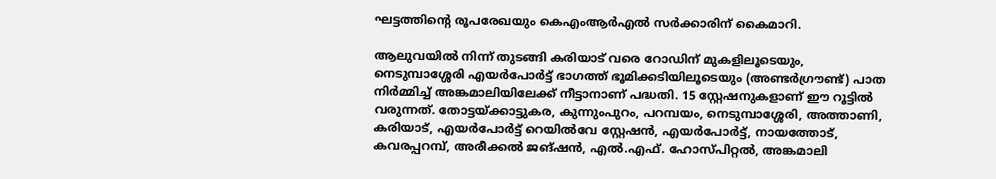ഘട്ടത്തിന്റെ രൂപരേഖയും കെഎംആര്‍എല്‍ സര്‍ക്കാരിന് കൈമാറി.

ആലുവയില്‍ നിന്ന് തുടങ്ങി കരിയാട് വരെ റോഡിന് മുകളിലൂടെയും, നെടുമ്പാശ്ശേരി എയര്‍പോര്‍ട്ട് ഭാഗത്ത് ഭൂമിക്കടിയിലൂടെയും (അണ്ടര്‍ഗ്രൗണ്ട്) പാത നിര്‍മ്മിച്ച് അങ്കമാലിയിലേക്ക് നീട്ടാനാണ് പദ്ധതി. 15 സ്റ്റേഷനുകളാണ് ഈ റൂട്ടില്‍ വരുന്നത്. തോട്ടയ്ക്കാട്ടുകര, കുന്നുംപുറം, പറമ്പയം, നെടുമ്പാശ്ശേരി, അത്താണി, കരിയാട്, എയര്‍പോര്‍ട്ട് റെയില്‍വേ സ്റ്റേഷന്‍, എയര്‍പോര്‍ട്ട്, നായത്തോട്, കവരപ്പറമ്പ്, അരീക്കല്‍ ജങ്ഷന്‍, എല്‍.എഫ്. ഹോസ്പിറ്റല്‍, അങ്കമാലി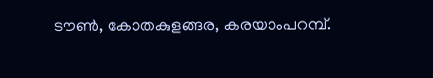ടൗണ്‍, കോതകുളങ്ങര, കരയാംപറമ്പ്.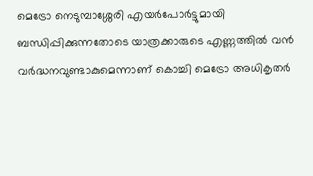മെട്രോ നെടുമ്പാശ്ശേരി എയര്‍പോര്‍ട്ടുമായി ബന്ധിപ്പിക്കുന്നതോടെ യാത്രക്കാരുടെ എണ്ണത്തില്‍ വന്‍ വര്‍ദ്ധനവുണ്ടാകുമെന്നാണ് കൊച്ചി മെട്രോ അധികൃതര്‍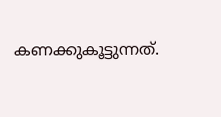കണക്കുകൂട്ടുന്നത്.